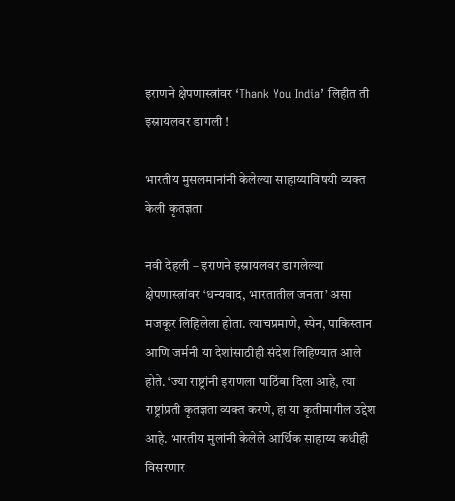इराणने क्षेपणास्त्रांवर ‘Thank You India’ लिहीत ती इस्रायलवर डागली !

भारतीय मुसलमानांनी केलेल्या साहाय्याविषयी व्यक्त केली कृतज्ञता

नवी देहली – इराणने इस्रायलवर डागलेल्या क्षेपणास्त्रांवर ‘धन्यवाद, भारतातील जनता’ असा मजकूर लिहिलेला होता. त्याचप्रमाणे, स्पेन, पाकिस्तान आणि जर्मनी या देशांसाठीही संदेश लिहिण्यात आले होते. ‘ज्या राष्ट्रांनी इराणला पाठिंबा दिला आहे, त्या राष्ट्रांप्रती कृतज्ञता व्यक्त करणे, हा या कृतीमागील उद्देश आहे. भारतीय मुलांनी केलेले आर्थिक साहाय्य कधीही विसरणार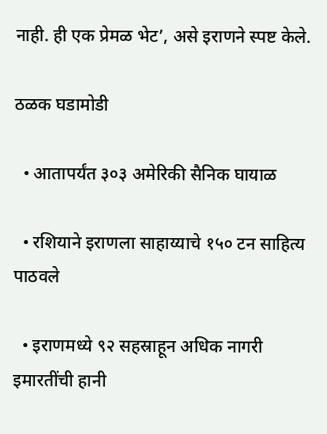नाही. ही एक प्रेमळ भेट’, असे इराणने स्पष्ट केले.

ठळक घडामोडी

  • आतापर्यंत ३०३ अमेरिकी सैनिक घायाळ

  • रशियाने इराणला साहाय्याचे १५० टन साहित्य पाठवले

  • इराणमध्ये ९२ सहस्राहून अधिक नागरी इमारतींची हानी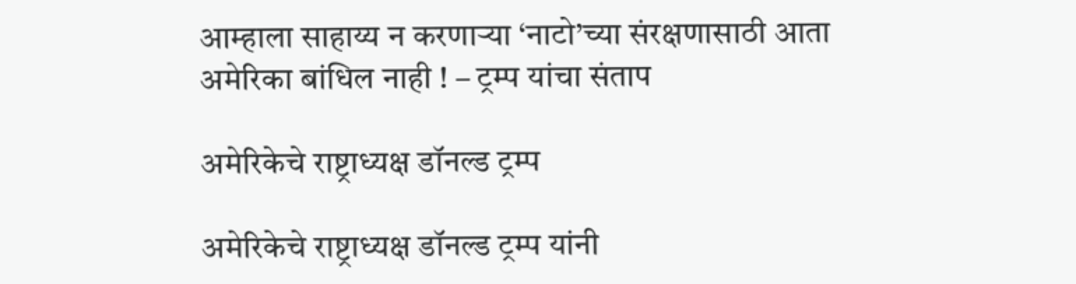आम्हाला साहाय्य न करणार्‍या ‘नाटो’च्या संरक्षणासाठी आता अमेरिका बांधिल नाही ! – ट्रम्प यांचा संताप

अमेरिकेचे राष्ट्राध्यक्ष डॉनल्ड ट्रम्प

अमेरिकेचे राष्ट्राध्यक्ष डॉनल्ड ट्रम्प यांनी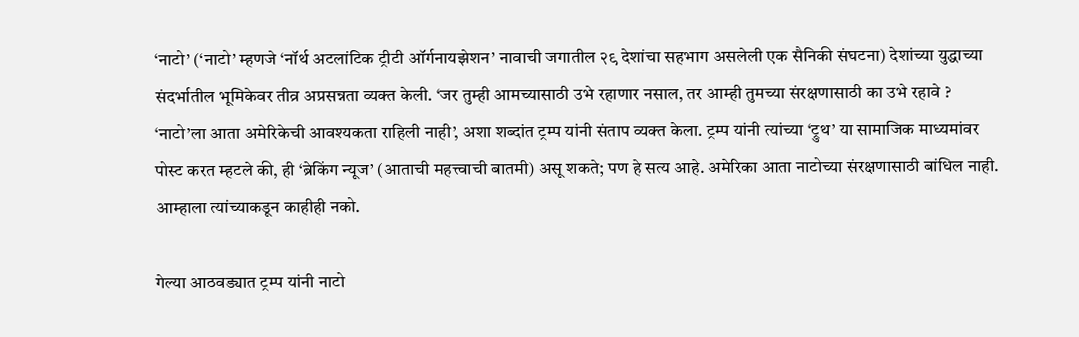‘नाटो’ (‘नाटो’ म्हणजे ‘नॉर्थ अटलांटिक ट्रीटी ऑर्गनायझेशन’ नावाची जगातील २९ देशांचा सहभाग असलेली एक सैनिकी संघटना) देशांच्या युद्धाच्या संदर्भातील भूमिकेवर तीव्र अप्रसन्नता व्यक्त केली. ‘जर तुम्ही आमच्यासाठी उभे रहाणार नसाल, तर आम्ही तुमच्या संरक्षणासाठी का उभे रहावे ? ‘नाटो’ला आता अमेरिकेची आवश्यकता राहिली नाही’, अशा शब्दांत ट्रम्प यांनी संताप व्यक्त केला. ट्रम्प यांनी त्यांच्या ‘ट्रुथ’ या सामाजिक माध्यमांवर पोस्ट करत म्हटले की, ही ‘ब्रेकिंग न्यूज’ (आताची महत्त्वाची बातमी) असू शकते; पण हे सत्य आहे. अमेरिका आता नाटोच्या संरक्षणासाठी बांधिल नाही. आम्हाला त्यांच्याकडून काहीही नको.

गेल्या आठवड्यात ट्रम्प यांनी नाटो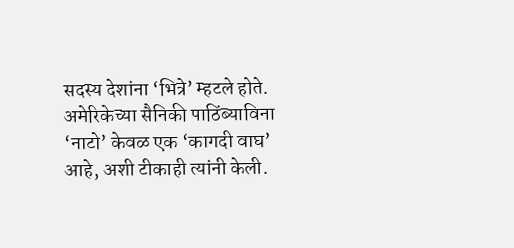सदस्य देशांना ‘भित्रे’ म्हटले होते. अमेरिकेच्या सैनिकी पाठिंब्याविना ‘नाटो’ केवळ एक ‘कागदी वाघ’ आहे, अशी टीकाही त्यांनी केली.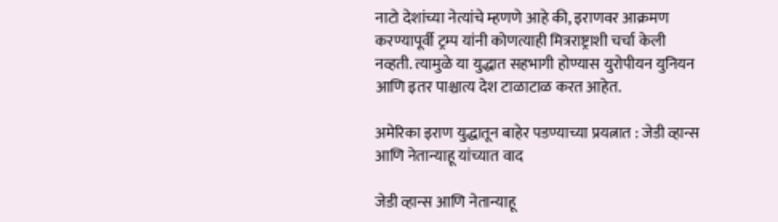नाटो देशांच्या नेत्यांचे म्हणणे आहे की, इराणवर आक्रमण करण्यापूर्वी ट्रम्प यांनी कोणत्याही मित्रराष्ट्राशी चर्चा केली नव्हती. त्यामुळे या युद्धात सहभागी होण्यास युरोपीयन युनियन आणि इतर पाश्चात्य देश टाळाटाळ करत आहेत.

अमेरिका इराण युद्धातून बाहेर पडण्याच्या प्रयत्नात : जेडी व्हान्स आणि नेतान्याहू यांच्यात वाद

जेडी व्हान्स आणि नेतान्याहू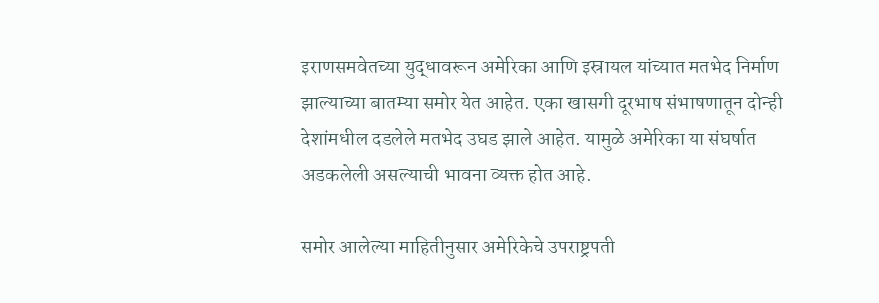इराणसमवेतच्या युद्धावरून अमेरिका आणि इस्रायल यांच्यात मतभेद निर्माण झाल्याच्या बातम्या समोर येत आहेत. एका खासगी दूरभाष संभाषणातून दोन्ही देशांमधील दडलेले मतभेद उघड झाले आहेत. यामुळे अमेरिका या संघर्षात अडकलेली असल्याची भावना व्यक्त होत आहे.

समोर आलेल्या माहितीनुसार अमेरिकेचे उपराष्ट्रपती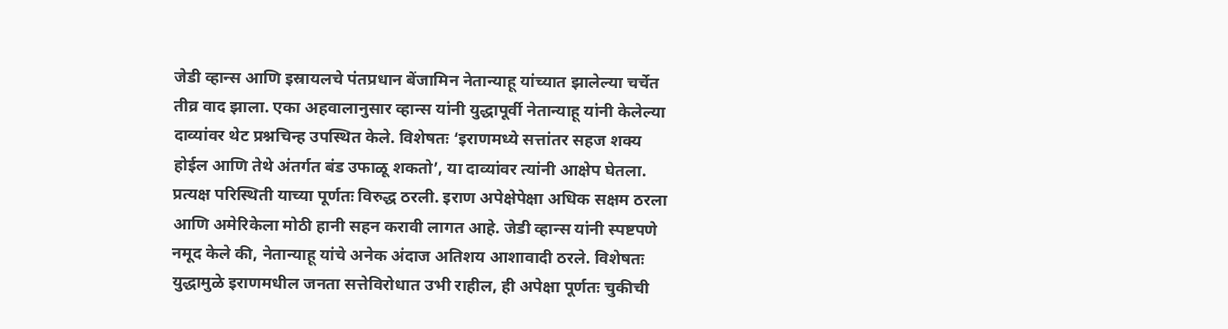जेडी व्हान्स आणि इस्रायलचे पंतप्रधान बेंजामिन नेतान्याहू यांच्यात झालेल्या चर्चेत तीव्र वाद झाला. एका अहवालानुसार व्हान्स यांनी युद्धापूर्वी नेतान्याहू यांनी केलेल्या दाव्यांवर थेट प्रश्नचिन्ह उपस्थित केले. विशेषतः ‘इराणमध्ये सत्तांतर सहज शक्य होईल आणि तेथे अंतर्गत बंड उफाळू शकतो’, या दाव्यांवर त्यांनी आक्षेप घेतला. प्रत्यक्ष परिस्थिती याच्या पूर्णतः विरुद्ध ठरली. इराण अपेक्षेपेक्षा अधिक सक्षम ठरला आणि अमेरिकेला मोठी हानी सहन करावी लागत आहे. जेडी व्हान्स यांनी स्पष्टपणे नमूद केले की, नेतान्याहू यांचे अनेक अंदाज अतिशय आशावादी ठरले. विशेषतः युद्धामुळे इराणमधील जनता सत्तेविरोधात उभी राहील, ही अपेक्षा पूर्णतः चुकीची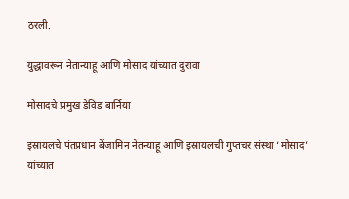ठरली.

युद्धावरून नेतान्याहू आणि मोसाद यांच्यात दुरावा

मोसादचे प्रमुख डेविड बार्निया

इस्रायलचे पंतप्रधान बेंजामिन नेतन्याहू आणि इस्रायलची गुप्तचर संस्था ‘मोसाद’ यांच्यात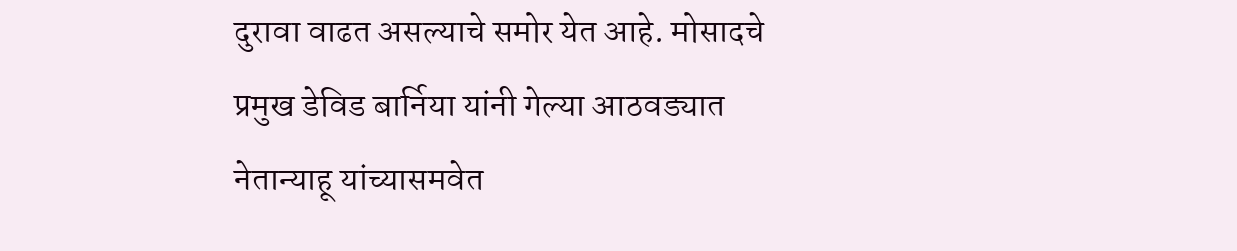दुरावा वाढत असल्याचे समोर येत आहे. मोसादचे प्रमुख डेविड बार्निया यांनी गेल्या आठवड्यात नेतान्याहू यांच्यासमवेत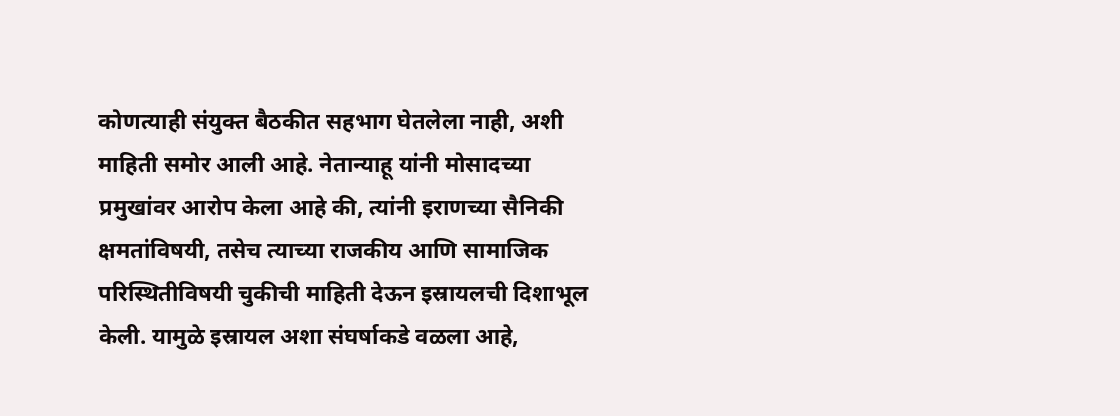कोणत्याही संयुक्त बैठकीत सहभाग घेतलेला नाही, अशी माहिती समोर आली आहे. नेतान्याहू यांनी मोसादच्या  प्रमुखांवर आरोप केला आहे की, त्यांनी इराणच्या सैनिकी क्षमतांविषयी, तसेच त्याच्या राजकीय आणि सामाजिक परिस्थितीविषयी चुकीची माहिती देऊन इस्रायलची दिशाभूल केली. यामुळे इस्रायल अशा संघर्षाकडे वळला आहे,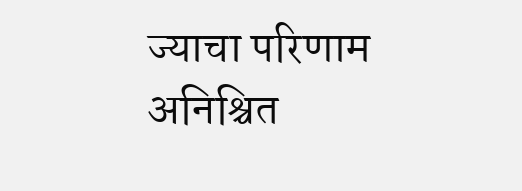ज्याचा परिणाम अनिश्चित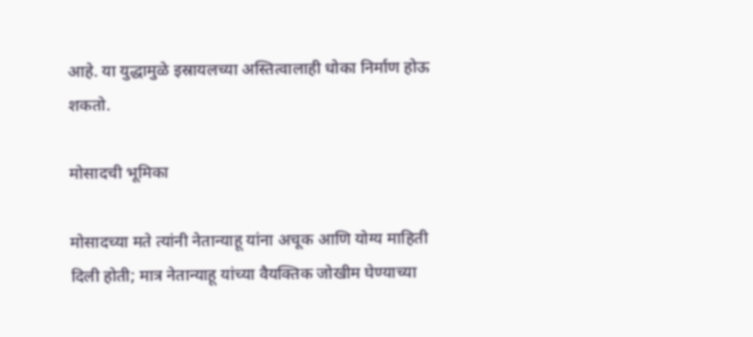आहे. या युद्धामुळे इस्रायलच्या अस्तित्वालाही धोका निर्माण होऊ शकतो.

मोसादची भूमिका

मोसादच्या मते त्यांनी नेतान्याहू यांना अचूक आणि योग्य माहिती दिली होती; मात्र नेतान्याहू यांच्या वैयक्तिक जोखीम घेण्याच्या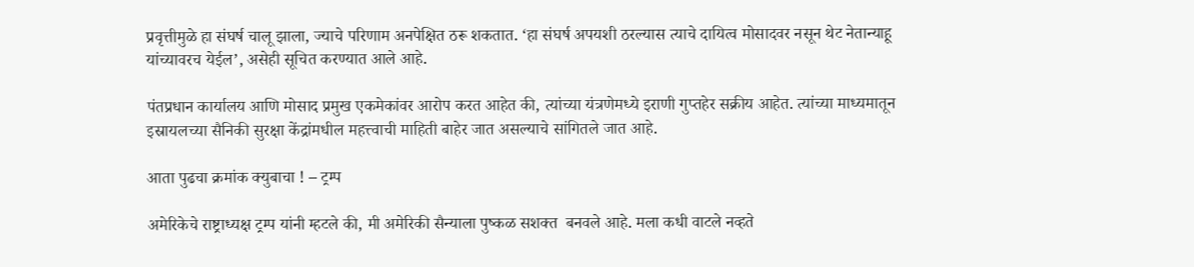प्रवृत्तीमुळे हा संघर्ष चालू झाला, ज्याचे परिणाम अनपेक्षित ठरू शकतात. ‘हा संघर्ष अपयशी ठरल्यास त्याचे दायित्व मोसादवर नसून थेट नेतान्याहू यांच्यावरच येईल’, असेही सूचित करण्यात आले आहे.

पंतप्रधान कार्यालय आणि मोसाद प्रमुख एकमेकांवर आरोप करत आहेत की, त्यांच्या यंत्रणेमध्ये इराणी गुप्तहेर सक्रीय आहेत. त्यांच्या माध्यमातून इस्रायलच्या सैनिकी सुरक्षा केंद्रांमधील महत्त्वाची माहिती बाहेर जात असल्याचे सांगितले जात आहे.

आता पुढचा क्रमांक क्युबाचा ! – ट्रम्प

अमेरिकेचे राष्ट्राध्यक्ष ट्रम्प यांनी म्हटले की, मी अमेरिकी सैन्याला पुष्कळ सशक्त  बनवले आहे. मला कधी वाटले नव्हते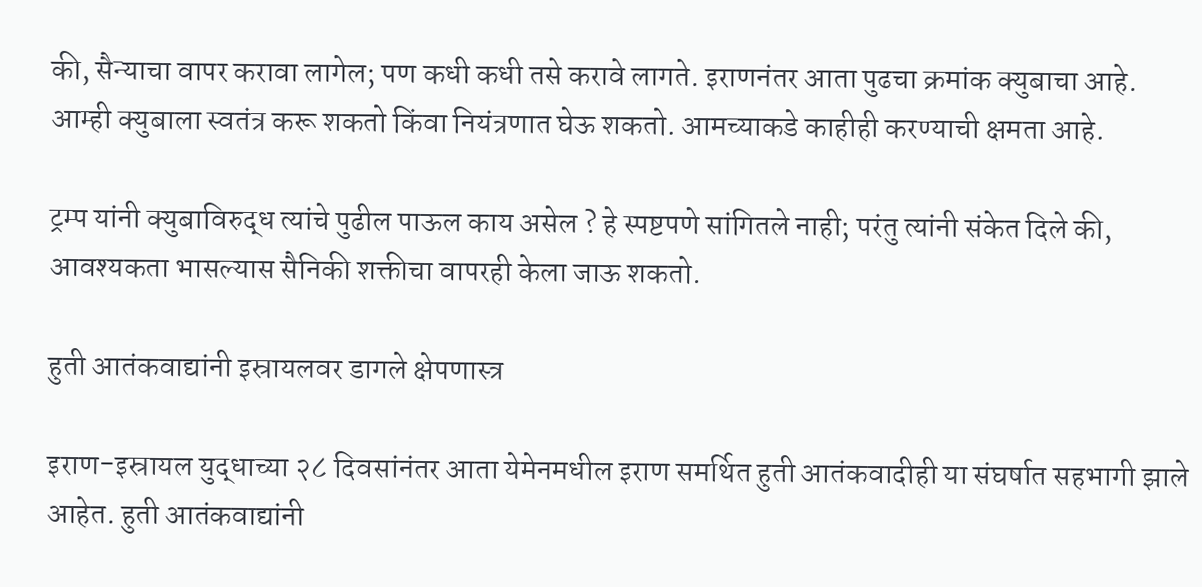की, सैन्याचा वापर करावा लागेल; पण कधी कधी तसे करावे लागते. इराणनंतर आता पुढचा क्रमांक क्युबाचा आहे. आम्ही क्युबाला स्वतंत्र करू शकतो किंवा नियंत्रणात घेऊ शकतो. आमच्याकडे काहीही करण्याची क्षमता आहे.

ट्रम्प यांनी क्युबाविरुद्ध त्यांचे पुढील पाऊल काय असेल ? हे स्पष्टपणे सांगितले नाही; परंतु त्यांनी संकेत दिले की, आवश्यकता भासल्यास सैनिकी शक्तीचा वापरही केला जाऊ शकतो.

हुती आतंकवाद्यांनी इस्रायलवर डागले क्षेपणास्त्र

इराण-इस्रायल युद्धाच्या २८ दिवसांनंतर आता येमेनमधील इराण समर्थित हुती आतंकवादीही या संघर्षात सहभागी झाले आहेत. हुती आतंकवाद्यांनी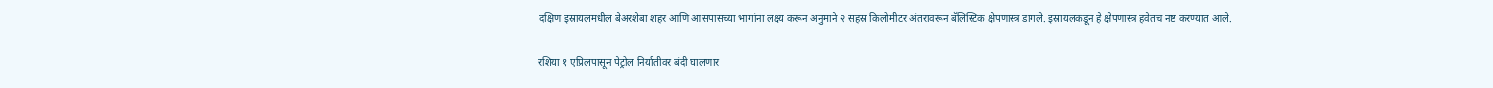दक्षिण इस्रायलमधील बेअरशेबा शहर आणि आसपासच्या भागांना लक्ष्य करून अनुमाने २ सहस्र किलोमीटर अंतरावरून बॅलिस्टिक क्षेपणास्त्र डागले. इस्रायलकडून हे क्षेपणास्त्र हवेतच नष्ट करण्यात आले.

रशिया १ एप्रिलपासून पेट्रोल निर्यातीवर बंदी घालणार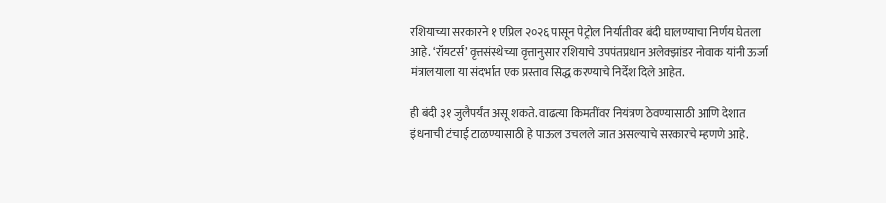रशियाच्या सरकारने १ एप्रिल २०२६ पासून पेट्रोल निर्यातीवर बंदी घालण्याचा निर्णय घेतला आहे. ‘रॉयटर्स’ वृत्तसंस्थेच्या वृत्तानुसार रशियाचे उपपंतप्रधान अलेक्झांडर नोवाक यांनी ऊर्जा मंत्रालयाला या संदर्भात एक प्रस्ताव सिद्ध करण्याचे निर्देश दिले आहेत.

ही बंदी ३१ जुलैपर्यंत असू शकते. वाढत्या किमतींवर नियंत्रण ठेवण्यासाठी आणि देशात इंधनाची टंचाई टाळण्यासाठी हे पाऊल उचलले जात असल्याचे सरकारचे म्हणणे आहे.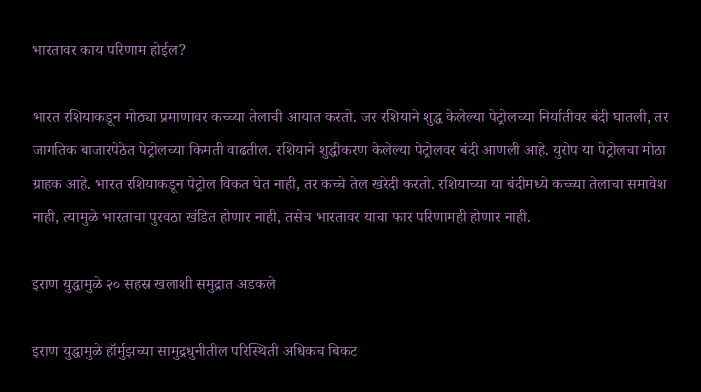भारतावर काय परिणाम होईल?

भारत रशियाकडून मोठ्या प्रमाणावर कच्च्या तेलाची आयात करतो. जर रशियाने शुद्ध केलेल्या पेट्रोलच्या निर्यातीवर बंदी घातली, तर जागतिक बाजारपेठेत पेट्रोलच्या किमती वाढतील. रशियाने शुद्धीकरण केलेल्या पेट्रोलवर बंदी आणली आहे. युरोप या पेट्रोलचा मोठा ग्राहक आहे. भारत रशियाकडून पेट्रोल विकत घेत नाही, तर कच्चे तेल खरेदी करतो. रशियाच्या या बंदीमध्ये कच्च्या तेलाचा समावेश नाही, त्यामुळे भारताचा पुरवठा खंडित होणार नाही, तसेच भारतावर याचा फार परिणामही होणार नाही.

इराण युद्धामुळे २० सहस्र खलाशी समुद्रात अडकले

इराण युद्धामुळे हॉर्मुझच्या सामुद्रधुनीतील परिस्थिती अधिकच बिकट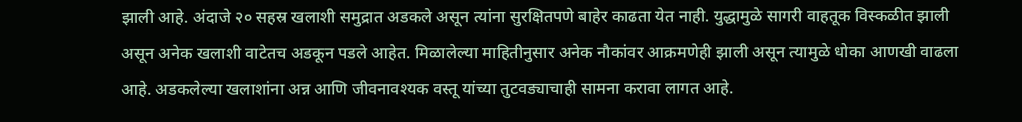झाली आहे. अंदाजे २० सहस्र खलाशी समुद्रात अडकले असून त्यांना सुरक्षितपणे बाहेर काढता येत नाही. युद्धामुळे सागरी वाहतूक विस्कळीत झाली असून अनेक खलाशी वाटेतच अडकून पडले आहेत. मिळालेल्या माहितीनुसार अनेक नौकांवर आक्रमणेही झाली असून त्यामुळे धोका आणखी वाढला आहे. अडकलेल्या खलाशांना अन्न आणि जीवनावश्यक वस्तू यांच्या तुटवड्याचाही सामना करावा लागत आहे.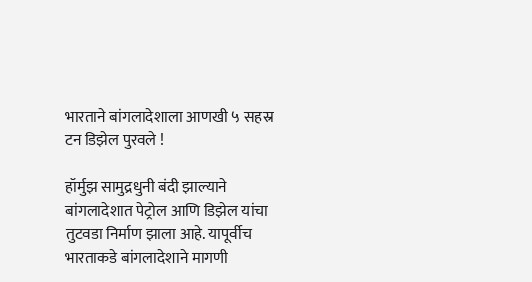भारताने बांगलादेशाला आणखी ५ सहस्र टन डिझेल पुरवले !

हॉर्मुझ सामुद्रधुनी बंदी झाल्याने बांगलादेशात पेट्रोल आणि डिझेल यांचा तुटवडा निर्माण झाला आहे. यापूर्वीच भारताकडे बांगलादेशाने मागणी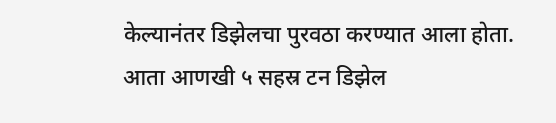केल्यानंतर डिझेलचा पुरवठा करण्यात आला होता. आता आणखी ५ सहस्र टन डिझेल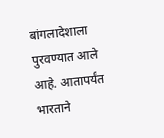बांगलादेशाला पुरवण्यात आले आहे. आतापर्यंत भारताने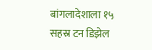बांगलादेशाला १५ सहस्र टन डिझेल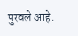पुरवले आहे.